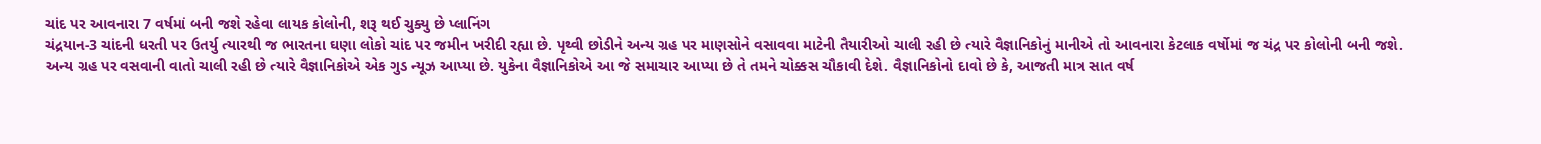ચાંદ પર આવનારા 7 વર્ષમાં બની જશે રહેવા લાયક કોલોની, શરૂ થઈ ચુક્યુ છે પ્લાનિંગ
ચંદ્રયાન-3 ચાંદની ધરતી પર ઉતર્યુ ત્યારથી જ ભારતના ઘણા લોકો ચાંદ પર જમીન ખરીદી રહ્યા છે. પૃથ્વી છોડીને અન્ય ગ્રહ પર માણસોને વસાવવા માટેની તૈયારીઓ ચાલી રહી છે ત્યારે વૈજ્ઞાનિકોનું માનીએ તો આવનારા કેટલાક વર્ષોમાં જ ચંદ્ર પર કોલોની બની જશે.
અન્ય ગ્રહ પર વસવાની વાતો ચાલી રહી છે ત્યારે વૈજ્ઞાનિકોએ એક ગુડ ન્યૂઝ આપ્યા છે. યુકેના વૈજ્ઞાનિકોએ આ જે સમાચાર આપ્યા છે તે તમને ચોક્કસ ચૌકાવી દેશે. વૈજ્ઞાનિકોનો દાવો છે કે, આજતી માત્ર સાત વર્ષ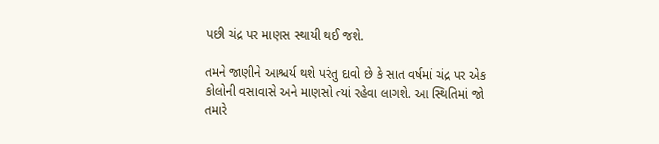પછી ચંદ્ર પર માણસ સ્થાયી થઈ જશે.

તમને જાણીને આશ્ચર્ય થશે પરંતુ દાવો છે કે સાત વર્ષમાં ચંદ્ર પર એક કોલોની વસાવાસે અને માણસો ત્યાં રહેવા લાગશે. આ સ્થિતિમાં જો તમારે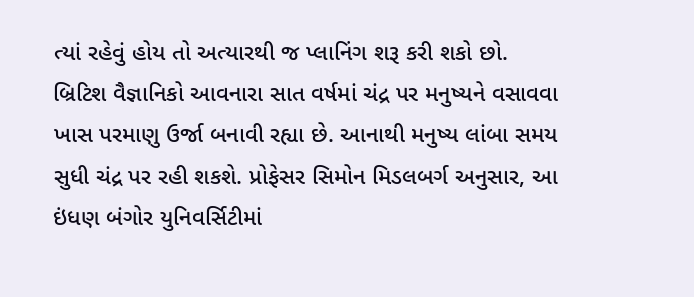ત્યાં રહેવું હોય તો અત્યારથી જ પ્લાનિંગ શરૂ કરી શકો છો.
બ્રિટિશ વૈજ્ઞાનિકો આવનારા સાત વર્ષમાં ચંદ્ર પર મનુષ્યને વસાવવા ખાસ પરમાણુ ઉર્જા બનાવી રહ્યા છે. આનાથી મનુષ્ય લાંબા સમય સુધી ચંદ્ર પર રહી શકશે. પ્રોફેસર સિમોન મિડલબર્ગ અનુસાર, આ ઇંધણ બંગોર યુનિવર્સિટીમાં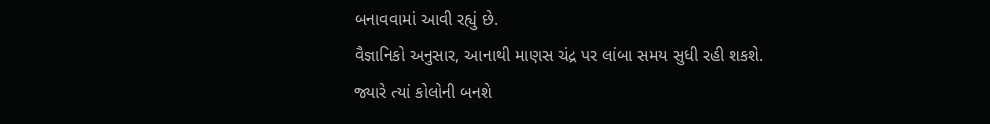બનાવવામાં આવી રહ્યું છે.
વૈજ્ઞાનિકો અનુસાર, આનાથી માણસ ચંદ્ર પર લાંબા સમય સુધી રહી શકશે. જ્યારે ત્યાં કોલોની બનશે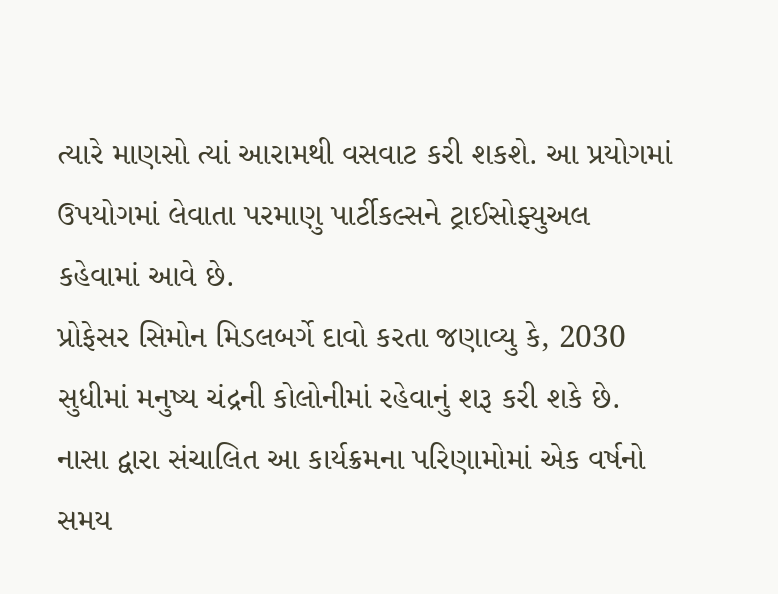ત્યારે માણસો ત્યાં આરામથી વસવાટ કરી શકશે. આ પ્રયોગમાં ઉપયોગમાં લેવાતા પરમાણુ પાર્ટીકલ્સને ટ્રાઈસોફ્યુઅલ કહેવામાં આવે છે.
પ્રોફેસર સિમોન મિડલબર્ગે દાવો કરતા જણાવ્યુ કે, 2030 સુધીમાં મનુષ્ય ચંદ્રની કોલોનીમાં રહેવાનું શરૂ કરી શકે છે. નાસા દ્વારા સંચાલિત આ કાર્યક્રમના પરિણામોમાં એક વર્ષનો સમય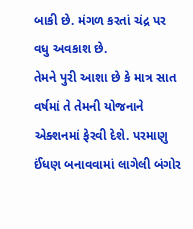બાકી છે. મંગળ કરતાં ચંદ્ર પર વધુ અવકાશ છે.
તેમને પુરી આશા છે કે માત્ર સાત વર્ષમાં તે તેમની યોજનાને એક્શનમાં ફેરવી દેશે. પરમાણુ ઈંધણ બનાવવામાં લાગેલી બંગોર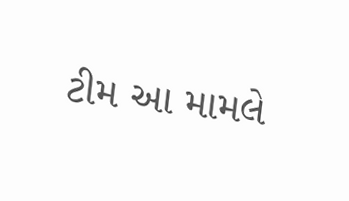ટીમ આ મામલે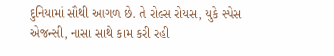દુનિયામાં સૌથી આગળ છે. તે રોલ્સ રોયસ, યુકે સ્પેસ એજન્સી, નાસા સાથે કામ કરી રહી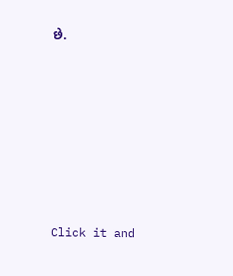છે.












Click it and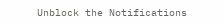Unblock the Notifications